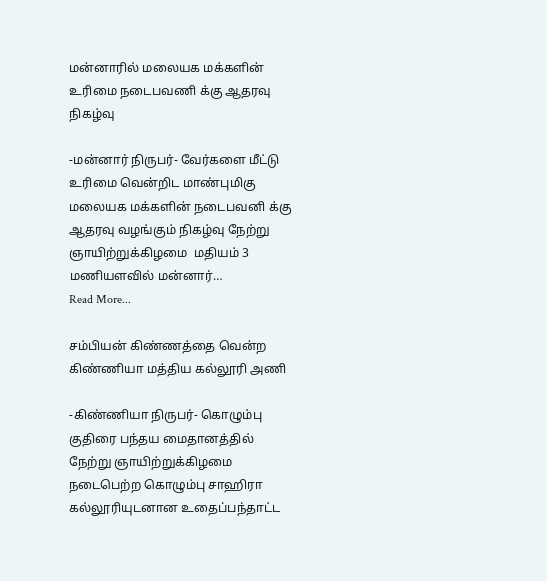மன்னாரில் மலையக மக்களின் உரிமை நடைபவணி க்கு ஆதரவு நிகழ்வு

-மன்னார் நிருபர்- வேர்களை மீட்டு உரிமை வென்றிட மாண்புமிகு மலையக மக்களின் நடைபவனி க்கு ஆதரவு வழங்கும் நிகழ்வு நேற்று ஞாயிற்றுக்கிழமை  மதியம் 3 மணியளவில் மன்னார்…
Read More...

சம்பியன் கிண்ணத்தை வென்ற கிண்ணியா மத்திய கல்லூரி அணி

-கிண்ணியா நிருபர்- கொழும்பு குதிரை பந்தய மைதானத்தில் நேற்று ஞாயிற்றுக்கிழமை நடைபெற்ற கொழும்பு சாஹிரா கல்லூரியுடனான உதைப்பந்தாட்ட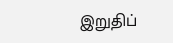இறுதிப்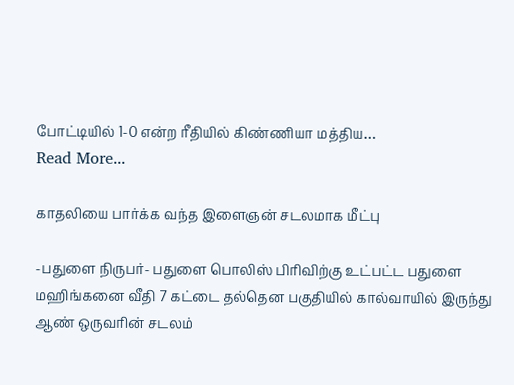போட்டியில் 1-0 என்ற ரீதியில் கிண்ணியா மத்திய…
Read More...

காதலியை பார்க்க வந்த இளைஞன் சடலமாக மீட்பு

-பதுளை நிருபர்- பதுளை பொலிஸ் பிரிவிற்கு உட்பட்ட பதுளை மஹிங்கனை வீதி 7 கட்டை தல்தென பகுதியில் கால்வாயில் இருந்து ஆண் ஒருவரின் சடலம்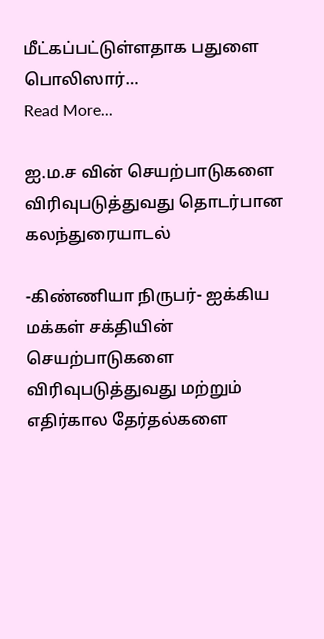மீட்கப்பட்டுள்ளதாக பதுளை பொலிஸார்…
Read More...

ஐ.ம.ச வின் செயற்பாடுகளை விரிவுபடுத்துவது தொடர்பான கலந்துரையாடல்

-கிண்ணியா நிருபர்- ஐக்கிய மக்கள் சக்தியின் செயற்பாடுகளை விரிவுபடுத்துவது மற்றும் எதிர்கால தேர்தல்களை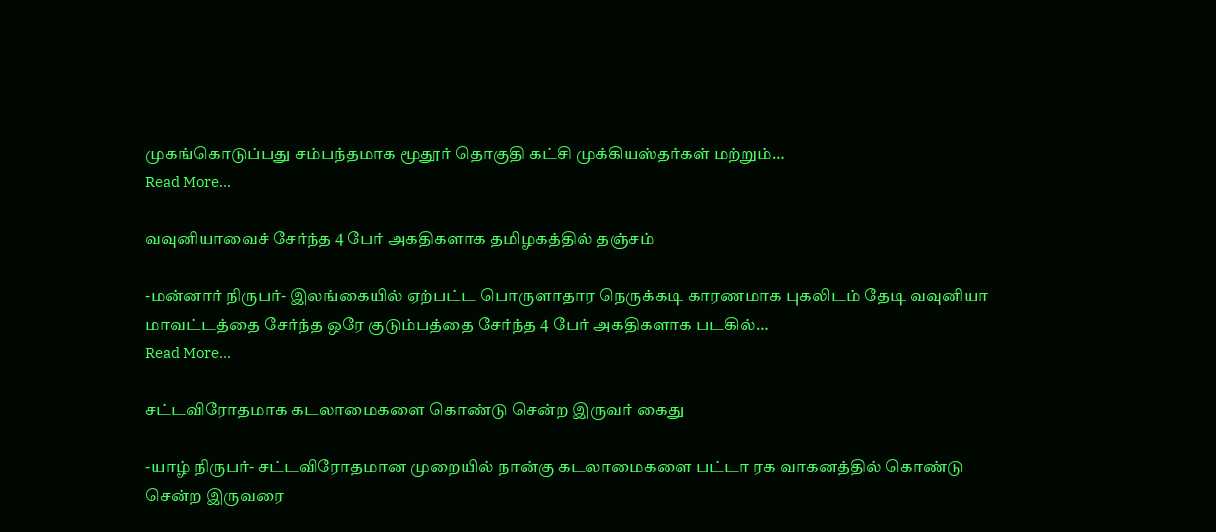முகங்கொடுப்பது சம்பந்தமாக மூதூர் தொகுதி கட்சி முக்கியஸ்தர்கள் மற்றும்…
Read More...

வவுனியாவைச் சேர்ந்த 4 பேர் அகதிகளாக தமிழகத்தில் தஞ்சம்

-மன்னார் நிருபர்- இலங்கையில் ஏற்பட்ட பொருளாதார நெருக்கடி காரணமாக புகலிடம் தேடி வவுனியா மாவட்டத்தை சேர்ந்த ஒரே குடும்பத்தை சேர்ந்த 4 பேர் அகதிகளாக படகில்…
Read More...

சட்டவிரோதமாக கடலாமைகளை கொண்டு சென்ற இருவர் கைது

-யாழ் நிருபர்- சட்டவிரோதமான முறையில் நான்கு கடலாமைகளை பட்டா ரக வாகனத்தில் கொண்டு சென்ற இருவரை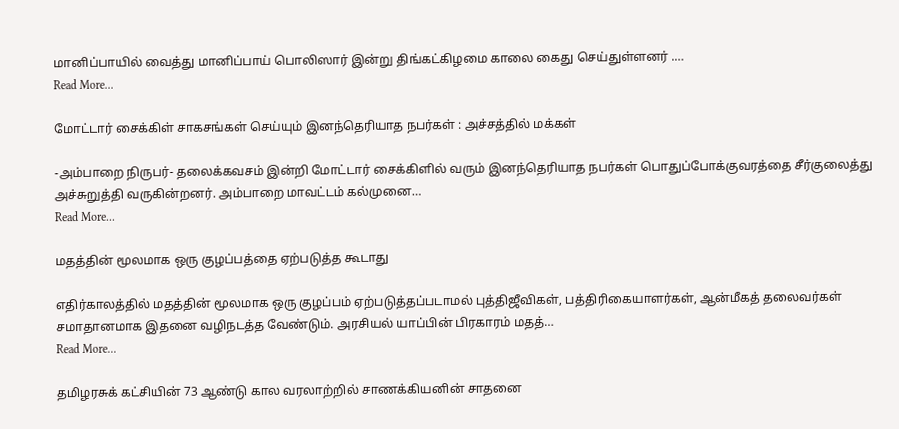மானிப்பாயில் வைத்து மானிப்பாய் பொலிஸார் இன்று திங்கட்கிழமை காலை கைது செய்துள்ளனர் .…
Read More...

மோட்டார் சைக்கிள் சாகசங்கள் செய்யும் இனந்தெரியாத நபர்கள் : அச்சத்தில் மக்கள்

-அம்பாறை நிருபர்- தலைக்கவசம் இன்றி மோட்டார் சைக்கிளில் வரும் இனந்தெரியாத நபர்கள் பொதுப்போக்குவரத்தை சீர்குலைத்து அச்சுறுத்தி வருகின்றனர். அம்பாறை மாவட்டம் கல்முனை…
Read More...

மதத்தின் மூலமாக ஒரு குழப்பத்தை ஏற்படுத்த கூடாது

எதிர்காலத்தில் மதத்தின் மூலமாக ஒரு குழப்பம் ஏற்படுத்தப்படாமல் புத்திஜீவிகள், பத்திரிகையாளர்கள், ஆன்மீகத் தலைவர்கள் சமாதானமாக இதனை வழிநடத்த வேண்டும். அரசியல் யாப்பின் பிரகாரம் மதத்…
Read More...

தமிழரசுக் கட்சியின் 73 ஆண்டு கால வரலாற்றில் சாணக்கியனின் சாதனை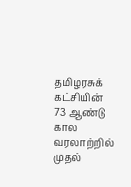தமிழரசுக் கட்சியின் 73 ஆண்டு கால வரலாற்றில் முதல்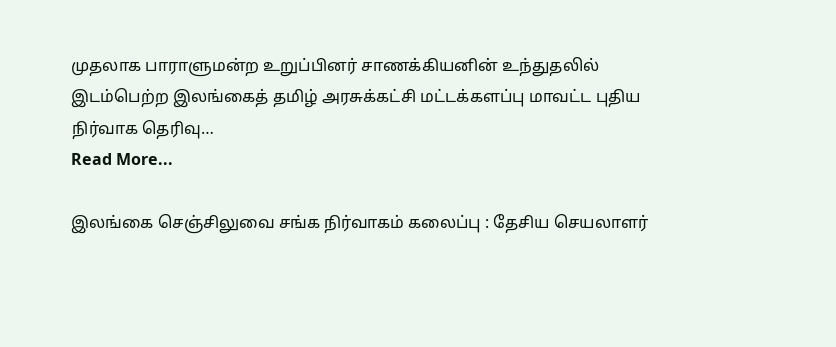முதலாக பாராளுமன்ற உறுப்பினர் சாணக்கியனின் உந்துதலில் இடம்பெற்ற இலங்கைத் தமிழ் அரசுக்கட்சி மட்டக்களப்பு மாவட்ட புதிய நிர்வாக தெரிவு…
Read More...

இலங்கை செஞ்சிலுவை சங்க நிர்வாகம் கலைப்பு : தேசிய செயலாளர்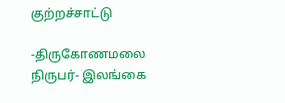குற்றச்சாட்டு

-திருகோணமலை நிருபர்- இலங்கை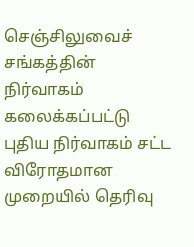செஞ்சிலுவைச் சங்கத்தின் நிர்வாகம் கலைக்கப்பட்டு புதிய நிர்வாகம் சட்ட விரோதமான முறையில் தெரிவு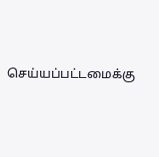செய்யப்பட்டமைக்கு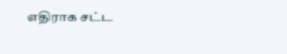எதிராக சட்ட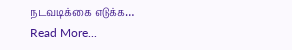நடவடிக்கை எடுக்க…
Read More...